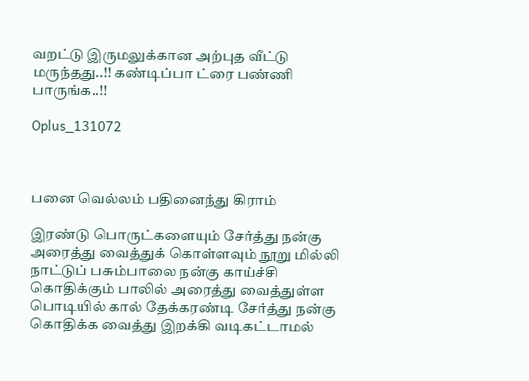வறட்டு இருமலுக்கான அற்புத வீட்டு மருந்தது..!! கண்டிப்பா ட்ரை பண்ணி பாருங்க..!!

Oplus_131072



பனை வெல்லம் பதினைந்து கிராம்

இரண்டு பொருட்களையும் சேர்த்து நன்கு அரைத்து வைத்துக் கொள்ளவும் நூறு மில்லி நாட்டுப் பசும்பாலை நன்கு காய்ச்சி கொதிக்கும் பாலில் அரைத்து வைத்துள்ள பொடியில் கால் தேக்கரண்டி சேர்த்து நன்கு கொதிக்க வைத்து இறக்கி வடிகட்டாமல்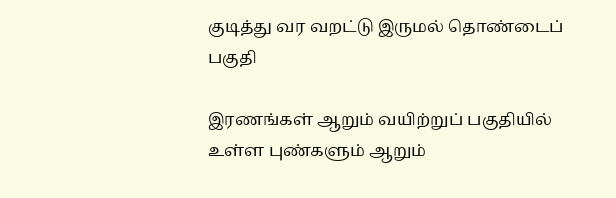குடித்து வர வறட்டு இருமல் தொண்டைப் பகுதி

இரணங்கள் ஆறும் வயிற்றுப் பகுதியில் உள்ள புண்களும் ஆறும்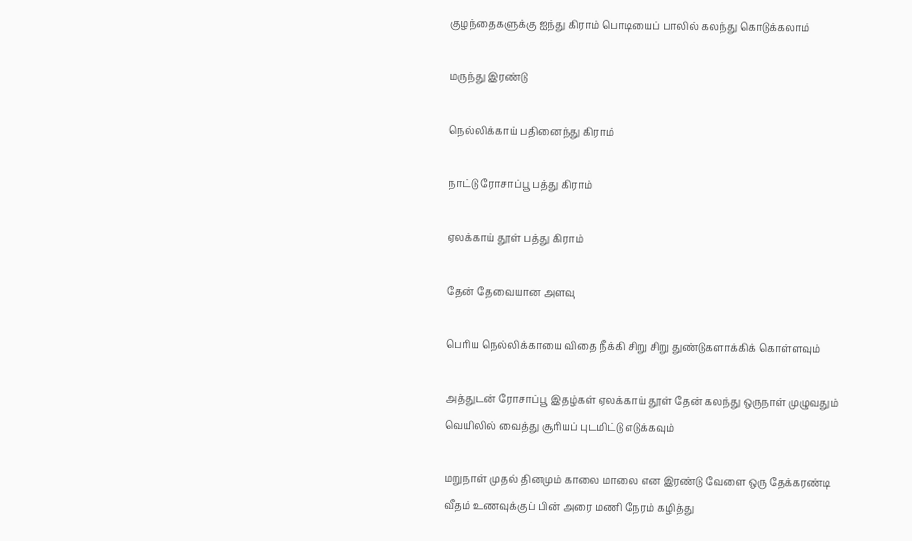குழந்தைகளுக்கு ஐந்து கிராம் பொடியைப் பாலில் கலந்து கொடுக்கலாம்

மருந்து இரண்டு

நெல்லிக்காய் பதினைந்து கிராம்

நாட்டு ரோசாப்பூ பத்து கிராம்

ஏலக்காய் தூள் பத்து கிராம்

தேன் தேவையான அளவு

பெரிய நெல்லிக்காயை விதை நீக்கி சிறு சிறு துண்டுகளாக்கிக் கொள்ளவும்

அத்துடன் ரோசாப்பூ இதழ்கள் ஏலக்காய் தூள் தேன் கலந்து ஒருநாள் முழுவதும் வெயிலில் வைத்து சூரியப் புடமிட்டு எடுக்கவும்

மறுநாள் முதல் தினமும் காலை மாலை என இரண்டு வேளை ஒரு தேக்கரண்டி வீதம் உணவுக்குப் பின் அரை மணி நேரம் கழித்து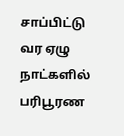சாப்பிட்டு வர ஏழு நாட்களில் பரிபூரண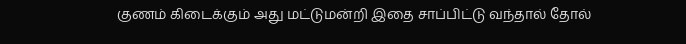குணம் கிடைக்கும் அது மட்டுமன்றி இதை சாப்பிட்டு வந்தால் தோல்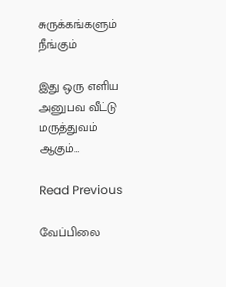சுருக்கங்களும் நீங்கும்

இது ஒரு எளிய அனுபவ வீட்டு மருத்துவம் ஆகும்…

Read Previous

வேப்பிலை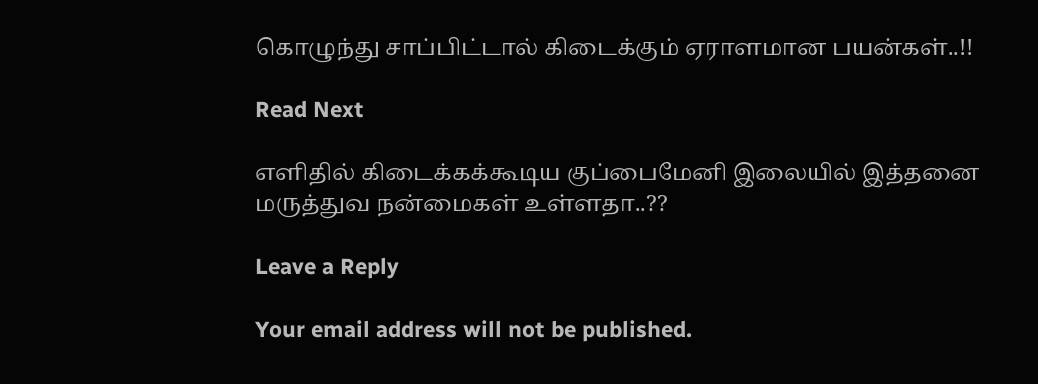கொழுந்து சாப்பிட்டால் கிடைக்கும் ஏராளமான பயன்கள்..!!

Read Next

எளிதில் கிடைக்கக்கூடிய குப்பைமேனி இலையில் இத்தனை மருத்துவ நன்மைகள் உள்ளதா..??

Leave a Reply

Your email address will not be published.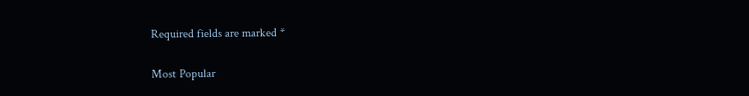Required fields are marked *

Most Popular